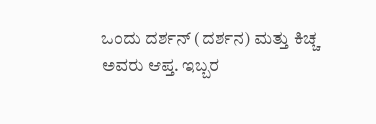ಒಂದು ದರ್ಶನ್ (ದರ್ಶನ) ಮತ್ತು ಕಿಚ್ಚ ಅವರು ಆಪ್ತ. ಇಬ್ಬರ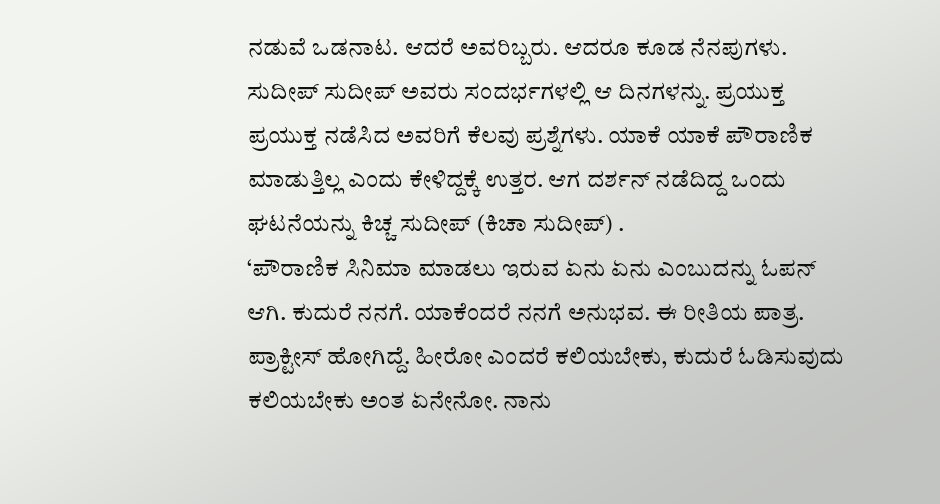ನಡುವೆ ಒಡನಾಟ. ಆದರೆ ಅವರಿಬ್ಬರು. ಆದರೂ ಕೂಡ ನೆನಪುಗಳು. ಸುದೀಪ್ ಸುದೀಪ್ ಅವರು ಸಂದರ್ಭಗಳಲ್ಲಿ ಆ ದಿನಗಳನ್ನು. ಪ್ರಯುಕ್ತ ಪ್ರಯುಕ್ತ ನಡೆಸಿದ ಅವರಿಗೆ ಕೆಲವು ಪ್ರಶ್ನೆಗಳು. ಯಾಕೆ ಯಾಕೆ ಪೌರಾಣಿಕ ಮಾಡುತ್ತಿಲ್ಲ ಎಂದು ಕೇಳಿದ್ದಕ್ಕೆ ಉತ್ತರ. ಆಗ ದರ್ಶನ್ ನಡೆದಿದ್ದ ಒಂದು ಘಟನೆಯನ್ನು ಕಿಚ್ಚ ಸುದೀಪ್ (ಕಿಚಾ ಸುದೀಪ್) .
‘ಪೌರಾಣಿಕ ಸಿನಿಮಾ ಮಾಡಲು ಇರುವ ಏನು ಏನು ಎಂಬುದನ್ನು ಓಪನ್ ಆಗಿ. ಕುದುರೆ ನನಗೆ. ಯಾಕೆಂದರೆ ನನಗೆ ಅನುಭವ. ಈ ರೀತಿಯ ಪಾತ್ರ. ಪ್ರಾಕ್ಟೀಸ್ ಹೋಗಿದ್ದೆ. ಹೀರೋ ಎಂದರೆ ಕಲಿಯಬೇಕು, ಕುದುರೆ ಓಡಿಸುವುದು ಕಲಿಯಬೇಕು ಅಂತ ಏನೇನೋ. ನಾನು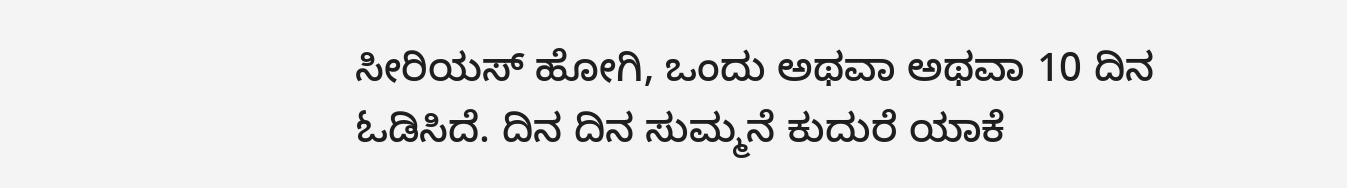ಸೀರಿಯಸ್ ಹೋಗಿ, ಒಂದು ಅಥವಾ ಅಥವಾ 10 ದಿನ ಓಡಿಸಿದೆ. ದಿನ ದಿನ ಸುಮ್ಮನೆ ಕುದುರೆ ಯಾಕೆ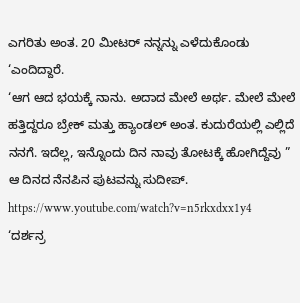ಎಗರಿತು ಅಂತ. 20 ಮೀಟರ್ ನನ್ನನ್ನು ಎಳೆದುಕೊಂಡು ‘ಎಂದಿದ್ದಾರೆ.
‘ಆಗ ಆದ ಭಯಕ್ಕೆ ನಾನು. ಅದಾದ ಮೇಲೆ ಅರ್ಥ. ಮೇಲೆ ಮೇಲೆ ಹತ್ತಿದ್ದರೂ ಬ್ರೇಕ್ ಮತ್ತು ಹ್ಯಾಂಡಲ್ ಅಂತ. ಕುದುರೆಯಲ್ಲಿ ಎಲ್ಲಿದೆ ನನಗೆ. ಇದೆಲ್ಲ, ಇನ್ನೊಂದು ದಿನ ನಾವು ತೋಟಕ್ಕೆ ಹೋಗಿದ್ದೆವು ” ಆ ದಿನದ ನೆನಪಿನ ಪುಟವನ್ನು ಸುದೀಪ್.
https://www.youtube.com/watch?v=n5rkxdxx1y4
‘ದರ್ಶನ್ರ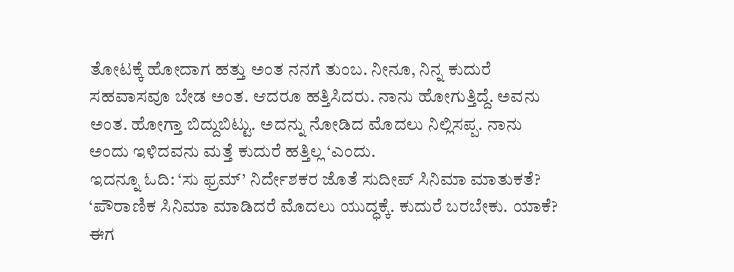ತೋಟಕ್ಕೆ ಹೋದಾಗ ಹತ್ತು ಅಂತ ನನಗೆ ತುಂಬ. ನೀನೂ, ನಿನ್ನ ಕುದುರೆ ಸಹವಾಸವೂ ಬೇಡ ಅಂತ. ಆದರೂ ಹತ್ತಿಸಿದರು. ನಾನು ಹೋಗುತ್ತಿದ್ದೆ. ಅವನು ಅಂತ. ಹೋಗ್ತಾ ಬಿದ್ದುಬಿಟ್ಟು. ಅದನ್ನು ನೋಡಿದ ಮೊದಲು ನಿಲ್ಲಿಸಪ್ಪ. ನಾನು ಅಂದು ಇಳಿದವನು ಮತ್ತೆ ಕುದುರೆ ಹತ್ತಿಲ್ಲ ‘ಎಂದು.
ಇದನ್ನೂ ಓದಿ: ‘ಸು ಫ್ರಮ್’ ನಿರ್ದೇಶಕರ ಜೊತೆ ಸುದೀಪ್ ಸಿನಿಮಾ ಮಾತುಕತೆ?
‘ಪೌರಾಣಿಕ ಸಿನಿಮಾ ಮಾಡಿದರೆ ಮೊದಲು ಯುದ್ಧಕ್ಕೆ. ಕುದುರೆ ಬರಬೇಕು. ಯಾಕೆ? ಈಗ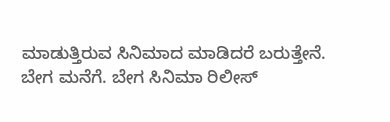ಮಾಡುತ್ತಿರುವ ಸಿನಿಮಾದ ಮಾಡಿದರೆ ಬರುತ್ತೇನೆ. ಬೇಗ ಮನೆಗೆ. ಬೇಗ ಸಿನಿಮಾ ರಿಲೀಸ್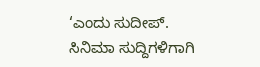‘ಎಂದು ಸುದೀಪ್.
ಸಿನಿಮಾ ಸುದ್ದಿಗಳಿಗಾಗಿ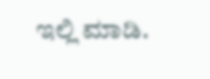ಇಲ್ಲಿ ಮಾಡಿ.